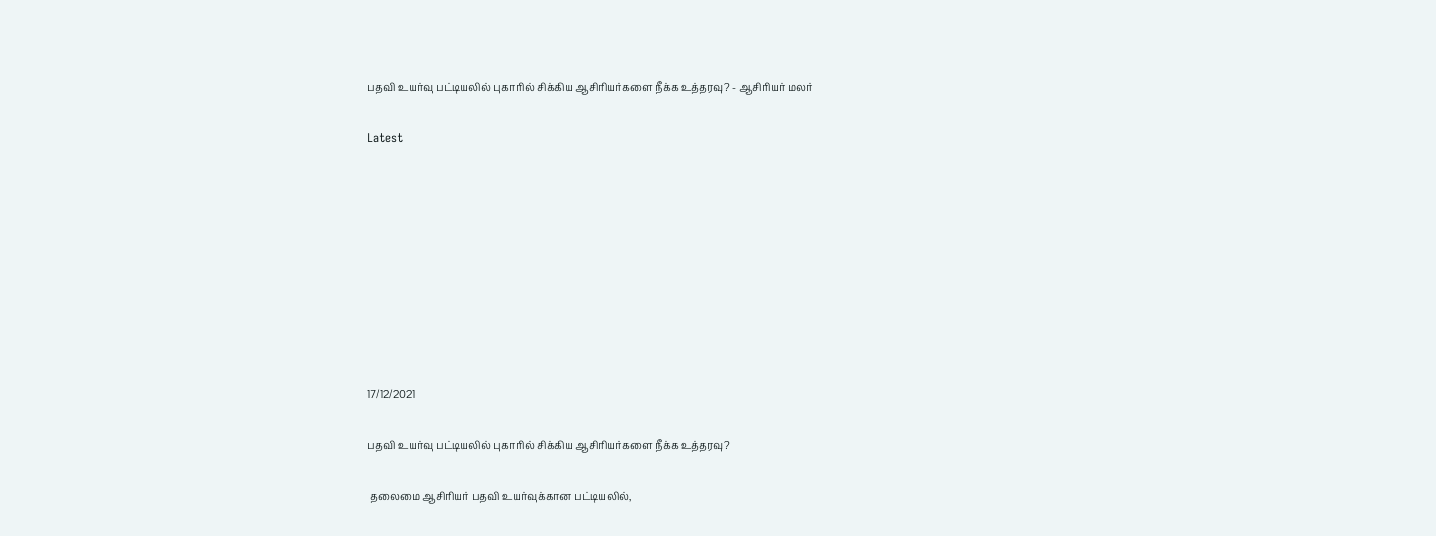பதவி உயர்வு பட்டியலில் புகாரில் சிக்கிய ஆசிரியர்களை நீக்க உத்தரவு? - ஆசிரியர் மலர்

Latest









17/12/2021

பதவி உயர்வு பட்டியலில் புகாரில் சிக்கிய ஆசிரியர்களை நீக்க உத்தரவு?

 தலைமை ஆசிரியர் பதவி உயர்வுக்கான பட்டியலில்,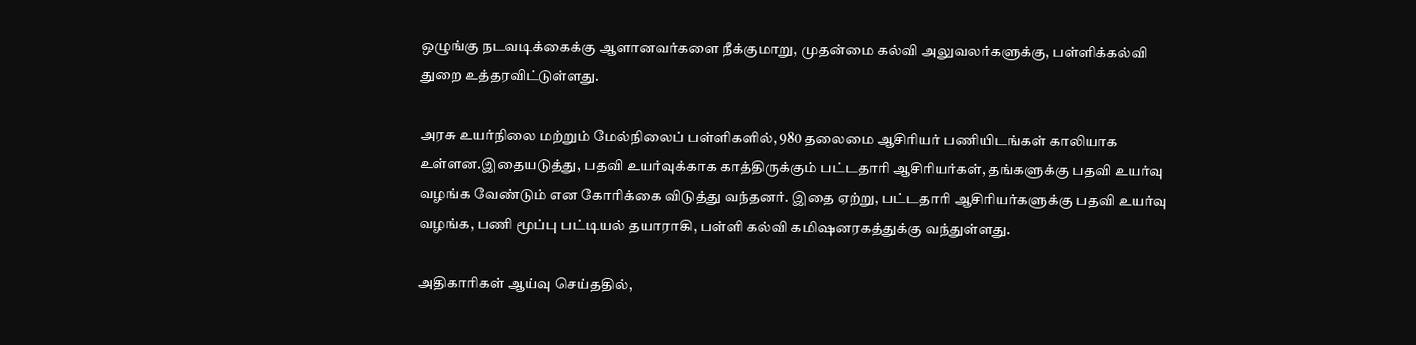ஒழுங்கு நடவடிக்கைக்கு ஆளானவர்களை நீக்குமாறு, முதன்மை கல்வி அலுவலர்களுக்கு, பள்ளிக்கல்வி துறை உத்தரவிட்டுள்ளது.

அரசு உயர்நிலை மற்றும் மேல்நிலைப் பள்ளிகளில், 980 தலைமை ஆசிரியர் பணியிடங்கள் காலியாக உள்ளன.இதையடுத்து, பதவி உயர்வுக்காக காத்திருக்கும் பட்டதாரி ஆசிரியர்கள், தங்களுக்கு பதவி உயர்வு வழங்க வேண்டும் என கோரிக்கை விடுத்து வந்தனர். இதை ஏற்று, பட்டதாரி ஆசிரியர்களுக்கு பதவி உயர்வு வழங்க, பணி மூப்பு பட்டியல் தயாராகி, பள்ளி கல்வி கமிஷனரகத்துக்கு வந்துள்ளது.

அதிகாரிகள் ஆய்வு செய்ததில்,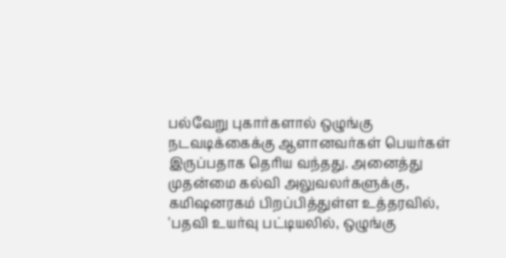பல்வேறு புகார்களால் ஒழுங்கு நடவடிக்கைக்கு ஆளானவர்கள் பெயர்கள் இருப்பதாக தெரிய வந்தது. அனைத்து முதன்மை கல்வி அலுவலர்களுக்கு, கமிஷனரகம் பிறப்பித்துள்ள உத்தரவில், 'பதவி உயர்வு பட்டியலில், ஒழுங்கு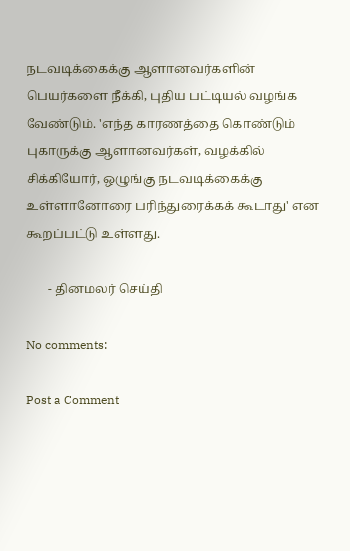நடவடிக்கைக்கு ஆளானவர்களின் பெயர்களை நீக்கி, புதிய பட்டியல் வழங்க வேண்டும். 'எந்த காரணத்தை கொண்டும் புகாருக்கு ஆளானவர்கள், வழக்கில் சிக்கியோர், ஒழுங்கு நடவடிக்கைக்கு உள்ளானோரை பரிந்துரைக்கக் கூடாது' என கூறப்பட்டு உள்ளது.

       - தினமலர் செய்தி

No comments:

Post a Comment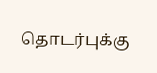தொடர்புக்கு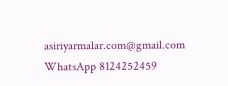asiriyarmalar.com@gmail.com WhatsApp 8124252459